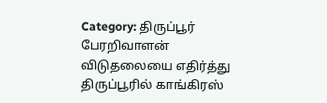Category: திருப்பூர்
பேரறிவாளன் விடுதலையை எதிர்த்து திருப்பூரில் காங்கிரஸ்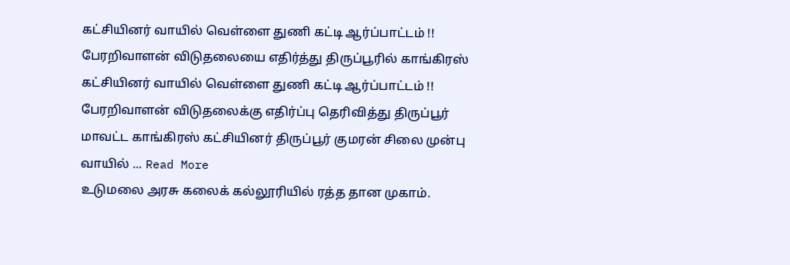கட்சியினர் வாயில் வெள்ளை துணி கட்டி ஆர்ப்பாட்டம் !!
பேரறிவாளன் விடுதலையை எதிர்த்து திருப்பூரில் காங்கிரஸ் கட்சியினர் வாயில் வெள்ளை துணி கட்டி ஆர்ப்பாட்டம் !! பேரறிவாளன் விடுதலைக்கு எதிர்ப்பு தெரிவித்து திருப்பூர் மாவட்ட காங்கிரஸ் கட்சியினர் திருப்பூர் குமரன் சிலை முன்பு வாயில் ... Read More
உடுமலை அரசு கலைக் கல்லூரியில் ரத்த தான முகாம்.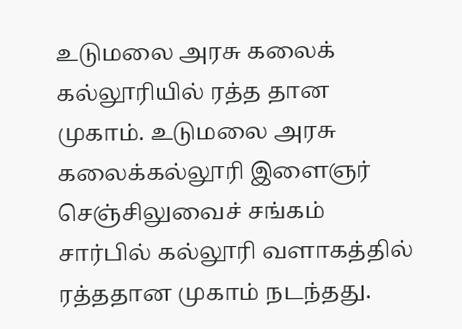உடுமலை அரசு கலைக் கல்லூரியில் ரத்த தான முகாம். உடுமலை அரசு கலைக்கல்லூரி இளைஞர் செஞ்சிலுவைச் சங்கம் சார்பில் கல்லூரி வளாகத்தில் ரத்ததான முகாம் நடந்தது.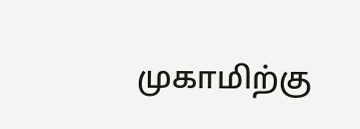முகாமிற்கு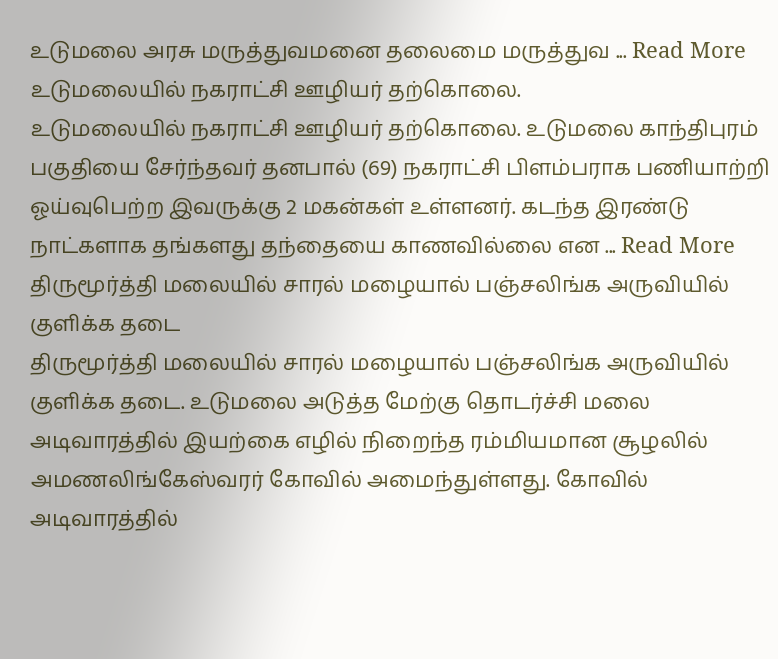உடுமலை அரசு மருத்துவமனை தலைமை மருத்துவ ... Read More
உடுமலையில் நகராட்சி ஊழியர் தற்கொலை.
உடுமலையில் நகராட்சி ஊழியர் தற்கொலை. உடுமலை காந்திபுரம் பகுதியை சேர்ந்தவர் தனபால் (69) நகராட்சி பிளம்பராக பணியாற்றி ஓய்வுபெற்ற இவருக்கு 2 மகன்கள் உள்ளனர். கடந்த இரண்டு நாட்களாக தங்களது தந்தையை காணவில்லை என ... Read More
திருமூர்த்தி மலையில் சாரல் மழையால் பஞ்சலிங்க அருவியில் குளிக்க தடை
திருமூர்த்தி மலையில் சாரல் மழையால் பஞ்சலிங்க அருவியில் குளிக்க தடை. உடுமலை அடுத்த மேற்கு தொடர்ச்சி மலை அடிவாரத்தில் இயற்கை எழில் நிறைந்த ரம்மியமான சூழலில் அமணலிங்கேஸ்வரர் கோவில் அமைந்துள்ளது. கோவில் அடிவாரத்தில்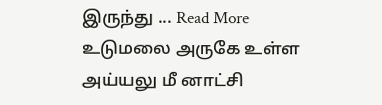இருந்து ... Read More
உடுமலை அருகே உள்ள அய்யலு மீ னாட்சி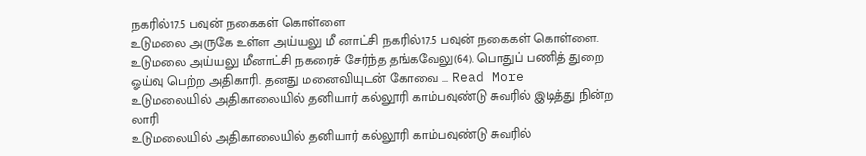நகரில்17.5 பவுன் நகைகள் கொள்ளை
உடுமலை அருகே உள்ள அய்யலு மீ னாட்சி நகரில்17.5 பவுன் நகைகள் கொள்ளை. உடுமலை அய்யலு மீனாட்சி நகரைச் சேர்ந்த தங்கவேலு(64). பொதுப் பணித் துறை ஓய்வு பெற்ற அதிகாரி. தனது மனைவியுடன் கோவை ... Read More
உடுமலையில் அதிகாலையில் தனியார் கல்லூரி காம்பவுண்டு சுவரில் இடித்து நின்ற லாரி
உடுமலையில் அதிகாலையில் தனியார் கல்லூரி காம்பவுண்டு சுவரில்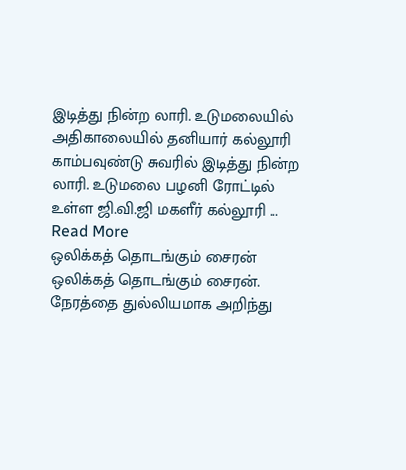இடித்து நின்ற லாரி. உடுமலையில் அதிகாலையில் தனியார் கல்லூரி காம்பவுண்டு சுவரில் இடித்து நின்ற லாரி. உடுமலை பழனி ரோட்டில் உள்ள ஜி.வி.ஜி மகளீர் கல்லூரி ... Read More
ஒலிக்கத் தொடங்கும் சைரன்
ஒலிக்கத் தொடங்கும் சைரன். நேரத்தை துல்லியமாக அறிந்து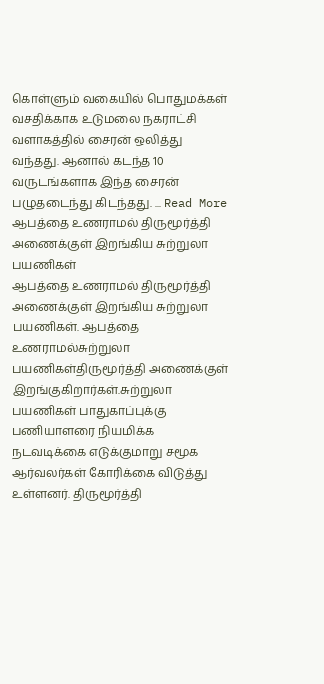கொள்ளும் வகையில் பொதுமக்கள் வசதிக்காக உடுமலை நகராட்சி வளாகத்தில் சைரன் ஒலித்து வந்தது. ஆனால் கடந்த 10 வருடங்களாக இந்த சைரன் பழுதடைந்து கிடந்தது. ... Read More
ஆபத்தை உணராமல் திருமூர்த்தி அணைக்குள் இறங்கிய சுற்றுலா பயணிகள்
ஆபத்தை உணராமல் திருமூர்த்தி அணைக்குள் இறங்கிய சுற்றுலா பயணிகள். ஆபத்தை உணராமல்சுற்றுலா பயணிகள்திருமூர்த்தி அணைக்குள் இறங்குகிறார்கள்.சுற்றுலா பயணிகள் பாதுகாப்புக்கு பணியாளரை நியமிக்க நடவடிக்கை எடுக்குமாறு சமூக ஆர்வலர்கள் கோரிக்கை விடுத்து உள்ளனர். திருமூர்த்தி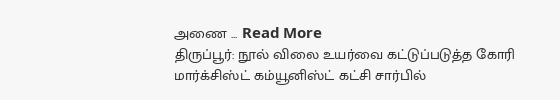அணை ... Read More
திருப்பூர்: நூல் விலை உயர்வை கட்டுப்படுத்த கோரி மார்க்சிஸ்ட் கம்யூனிஸ்ட் கட்சி சார்பில்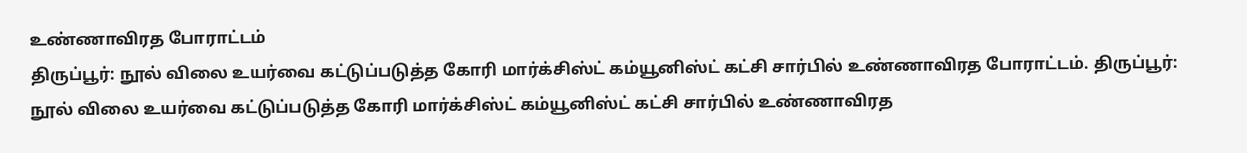உண்ணாவிரத போராட்டம்
திருப்பூர்: நூல் விலை உயர்வை கட்டுப்படுத்த கோரி மார்க்சிஸ்ட் கம்யூனிஸ்ட் கட்சி சார்பில் உண்ணாவிரத போராட்டம். திருப்பூர்: நூல் விலை உயர்வை கட்டுப்படுத்த கோரி மார்க்சிஸ்ட் கம்யூனிஸ்ட் கட்சி சார்பில் உண்ணாவிரத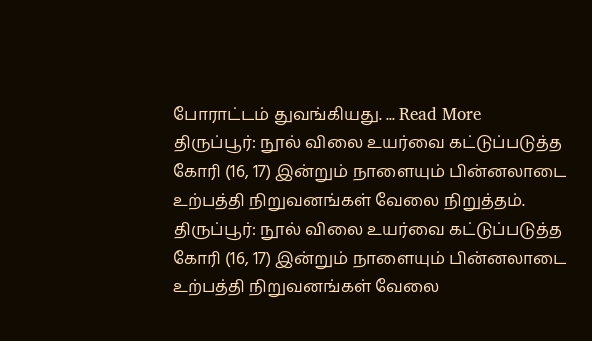போராட்டம் துவங்கியது. ... Read More
திருப்பூர்: நூல் விலை உயர்வை கட்டுப்படுத்த கோரி (16, 17) இன்றும் நாளையும் பின்னலாடை உற்பத்தி நிறுவனங்கள் வேலை நிறுத்தம்.
திருப்பூர்: நூல் விலை உயர்வை கட்டுப்படுத்த கோரி (16, 17) இன்றும் நாளையும் பின்னலாடை உற்பத்தி நிறுவனங்கள் வேலை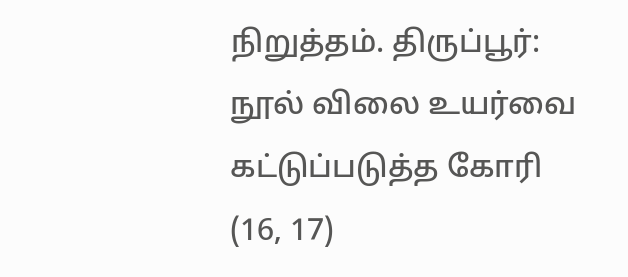நிறுத்தம். திருப்பூர்: நூல் விலை உயர்வை கட்டுப்படுத்த கோரி (16, 17)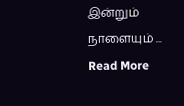இன்றும் நாளையும் ... Read More